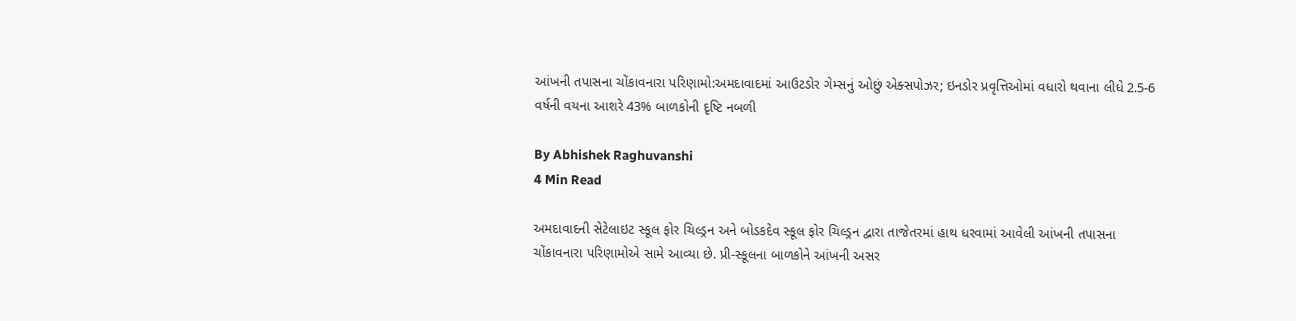આંખની તપાસના ચોંકાવનારા પરિણામો:અમદાવાદમાં આઉટડોર ગેમ્સનું ઓછું એક્સપોઝર; ઇનડોર પ્રવૃત્તિઓમાં વધારો થવાના લીધે 2.5-6 વર્ષની વયના આશરે 43% બાળકોની દૃષ્ટિ નબળી

By Abhishek Raghuvanshi
4 Min Read

અમદાવાદની સેટેલાઇટ સ્કૂલ ફોર ચિલ્ડ્રન અને બોડકદેવ સ્કૂલ ફોર ચિલ્ડ્રન દ્વારા તાજેતરમાં હાથ ધરવામાં આવેલી આંખની તપાસના ચોંકાવનારા પરિણામોએ સામે આવ્યા છે. પ્રી-સ્કૂલના બાળકોને આંખની અસર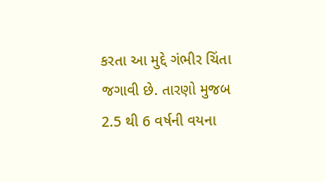કરતા આ મુદ્દે ગંભીર ચિંતા જગાવી છે. તારણો મુજબ 2.5 થી 6 વર્ષની વયના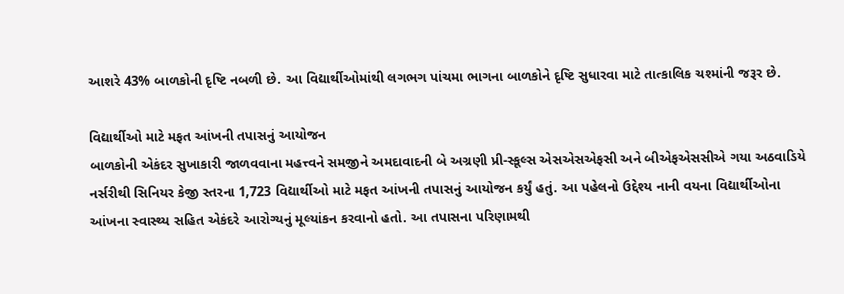આશરે 43% બાળકોની દૃષ્ટિ નબળી છે. આ વિદ્યાર્થીઓમાંથી લગભગ પાંચમા ભાગના બાળકોને દૃષ્ટિ સુધારવા માટે તાત્કાલિક ચશ્માંની જરૂર છે.

વિદ્યાર્થીઓ માટે મફત આંખની તપાસનું આયોજન
બાળકોની એકંદર સુખાકારી જાળવવાના મહત્ત્વને સમજીને અમદાવાદની બે અગ્રણી પ્રી-સ્કૂલ્સ એસએસએફસી અને બીએફએસસીએ ગયા અઠવાડિયે નર્સરીથી સિનિયર કેજી સ્તરના 1,723 વિદ્યાર્થીઓ માટે મફત આંખની તપાસનું આયોજન કર્યું હતું. આ પહેલનો ઉદ્દેશ્ય નાની વયના વિદ્યાર્થીઓના આંખના સ્વાસ્થ્ય સહિત એકંદરે આરોગ્યનું મૂલ્યાંકન કરવાનો હતો. આ તપાસના પરિણામથી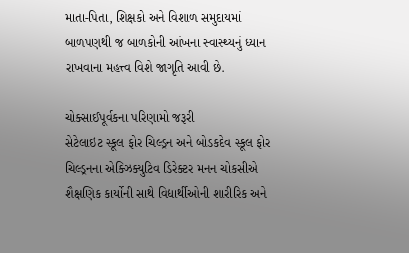માતા-પિતા, શિક્ષકો અને વિશાળ સમુદાયમાં બાળપણથી જ બાળકોની આંખના સ્વાસ્થ્યનું ધ્યાન રાખવાના મહત્ત્વ વિશે જાગૃતિ આવી છે.

ચોક્સાઈપૂર્વકના પરિણામો જરૂરી
સેટેલાઇટ સ્કૂલ ફોર ચિલ્ડ્રન અને બોડકદેવ સ્કૂલ ફોર ચિલ્ડ્રનના એક્ઝિક્યુટિવ ડિરેક્ટર મનન ચોકસીએ શૈક્ષણિક કાર્યોની સાથે વિદ્યાર્થીઓની શારીરિક અને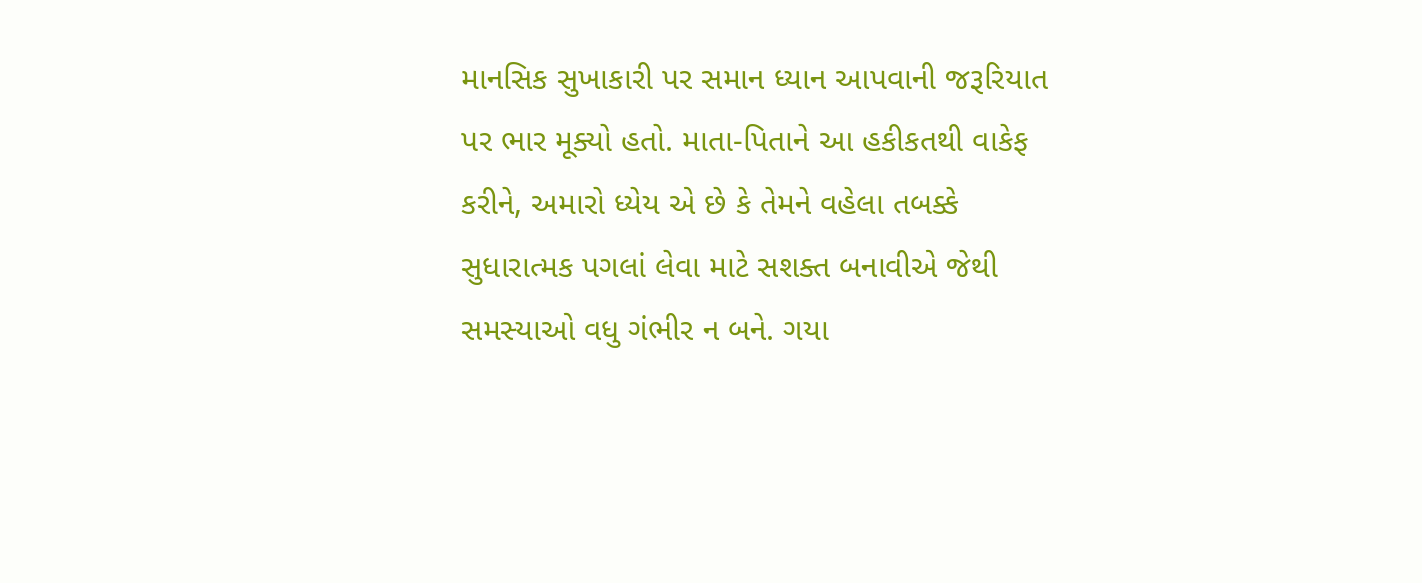માનસિક સુખાકારી પર સમાન ધ્યાન આપવાની જરૂરિયાત પર ભાર મૂક્યો હતો. માતા-પિતાને આ હકીકતથી વાકેફ કરીને, અમારો ધ્યેય એ છે કે તેમને વહેલા તબક્કે સુધારાત્મક પગલાં લેવા માટે સશક્ત બનાવીએ જેથી સમસ્યાઓ વધુ ગંભીર ન બને. ગયા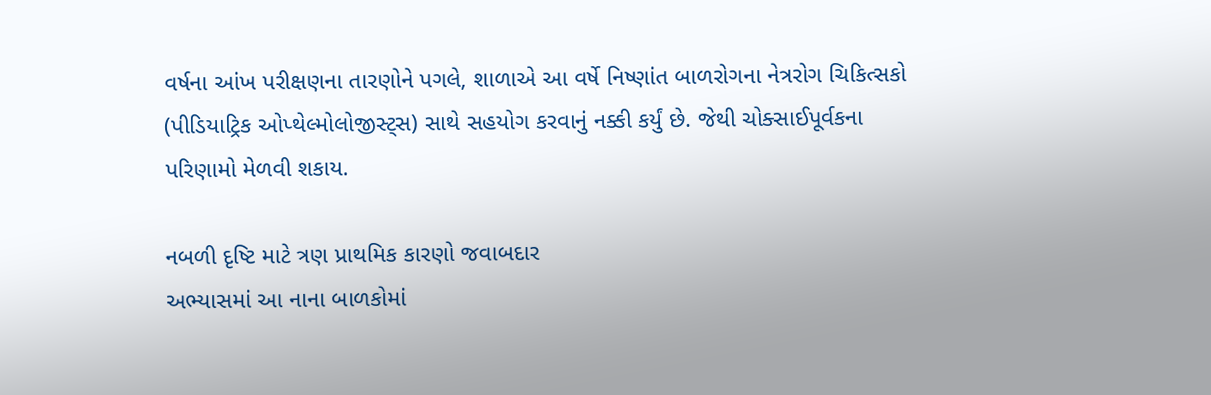વર્ષના આંખ પરીક્ષણના તારણોને પગલે, શાળાએ આ વર્ષે નિષ્ણાંત બાળરોગના નેત્રરોગ ચિકિત્સકો (પીડિયાટ્રિક ઓપ્થેલ્મોલોજીસ્ટ્સ) સાથે સહયોગ કરવાનું નક્કી કર્યું છે. જેથી ચોક્સાઈપૂર્વકના પરિણામો મેળવી શકાય.

નબળી દૃષ્ટિ માટે ત્રણ પ્રાથમિક કારણો જવાબદાર
અભ્યાસમાં આ નાના બાળકોમાં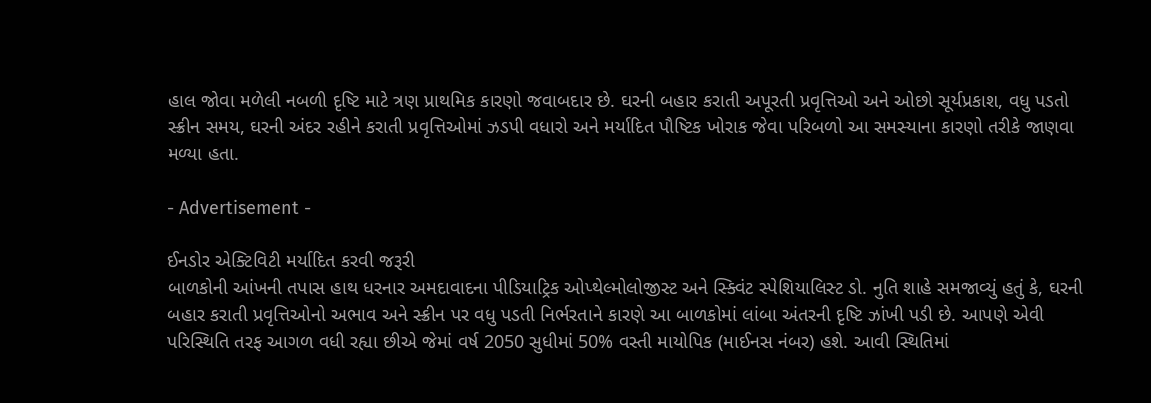હાલ જોવા મળેલી નબળી દૃષ્ટિ માટે ત્રણ પ્રાથમિક કારણો જવાબદાર છે. ઘરની બહાર કરાતી અપૂરતી પ્રવૃત્તિઓ અને ઓછો સૂર્યપ્રકાશ, વધુ પડતો સ્ક્રીન સમય, ઘરની અંદર રહીને કરાતી પ્રવૃત્તિઓમાં ઝડપી વધારો અને મર્યાદિત પૌષ્ટિક ખોરાક જેવા પરિબળો આ સમસ્યાના કારણો તરીકે જાણવા મળ્યા હતા.

- Advertisement -

ઈનડોર એક્ટિવિટી મર્યાદિત કરવી જરૂરી
બાળકોની આંખની તપાસ હાથ ધરનાર અમદાવાદના પીડિયાટ્રિક ઓપ્થેલ્મોલોજીસ્ટ અને સ્ક્વિંટ સ્પેશિયાલિસ્ટ ડો. નુતિ શાહે સમજાવ્યું હતું કે, ઘરની બહાર કરાતી પ્રવૃત્તિઓનો અભાવ અને સ્ક્રીન પર વધુ પડતી નિર્ભરતાને કારણે આ બાળકોમાં લાંબા અંતરની દૃષ્ટિ ઝાંખી પડી છે. આપણે એવી પરિસ્થિતિ તરફ આગળ વધી રહ્યા છીએ જેમાં વર્ષ 2050 સુધીમાં 50% વસ્તી માયોપિક (માઈનસ નંબર) હશે. આવી સ્થિતિમાં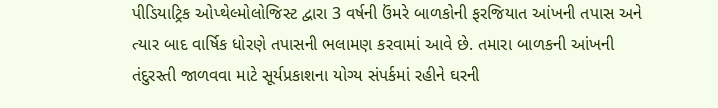પીડિયાટ્રિક ઓપ્થેલ્મોલોજિસ્ટ દ્વારા 3 વર્ષની ઉંમરે બાળકોની ફરજિયાત આંખની તપાસ અને ત્યાર બાદ વાર્ષિક ધોરણે તપાસની ભલામણ કરવામાં આવે છે. તમારા બાળકની આંખની તંદુરસ્તી જાળવવા માટે સૂર્યપ્રકાશના યોગ્ય સંપર્કમાં રહીને ઘરની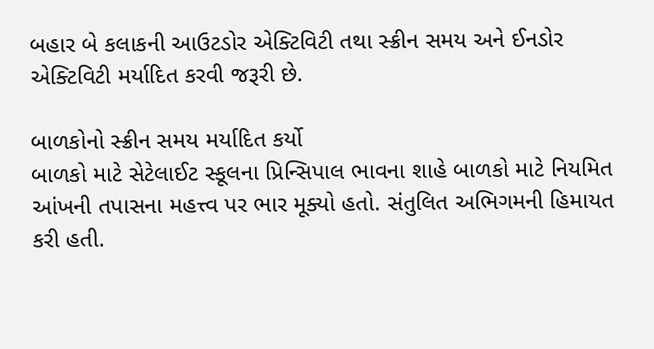બહાર બે કલાકની આઉટડોર એક્ટિવિટી તથા સ્ક્રીન સમય અને ઈનડોર એક્ટિવિટી મર્યાદિત કરવી જરૂરી છે.

બાળકોનો સ્ક્રીન સમય મર્યાદિત કર્યો
બાળકો માટે સેટેલાઈટ સ્કૂલના પ્રિન્સિપાલ ભાવના શાહે બાળકો માટે નિયમિત આંખની તપાસના મહત્ત્વ પર ભાર મૂક્યો હતો. સંતુલિત અભિગમની હિમાયત કરી હતી.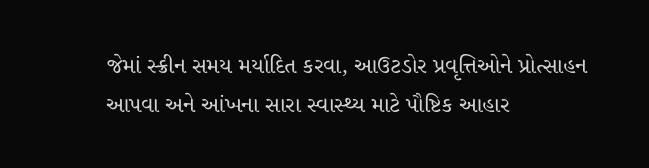જેમાં સ્ક્રીન સમય મર્યાદિત કરવા, આઉટડોર પ્રવૃત્તિઓને પ્રોત્સાહન આપવા અને આંખના સારા સ્વાસ્થ્ય માટે પૌષ્ટિક આહાર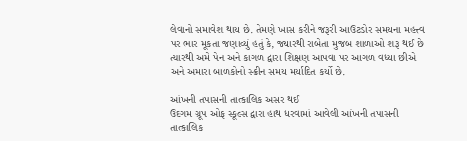લેવાનો સમાવેશ થાય છે. તેમણે ખાસ કરીને જરૂરી આઉટડોર સમયના મહત્ત્વ પર ભાર મૂકતા જણાવ્યું હતું કે, જ્યારથી રાબેતા મુજબ શાળાઓ શરૂ થઈ છે ત્યારથી અમે પેન અને કાગળ દ્વારા શિક્ષણ આપવા પર આગળ વધ્યા છીએ અને અમારા બાળકોનો સ્ક્રીન સમય મર્યાદિત કર્યો છે.

આંખની તપાસની તાત્કાલિક અસર થઈ
ઉદગમ ગ્રૂપ ઓફ સ્કૂલ્સ દ્વારા હાથ ધરવામાં આવેલી આંખની તપાસની તાત્કાલિક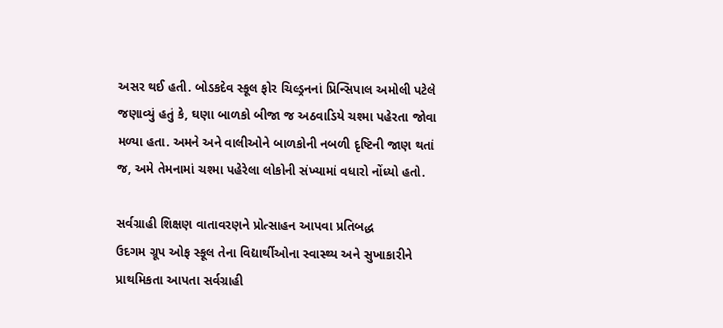અસર થઈ હતી. બોડકદેવ સ્કૂલ ફોર ચિલ્ડ્રનનાં પ્રિન્સિપાલ અમોલી પટેલે જણાવ્યું હતું કે, ઘણા બાળકો બીજા જ અઠવાડિયે ચશ્મા પહેરતા જોવા મળ્યા હતા. અમને અને વાલીઓને બાળકોની નબળી દૃષ્ટિની જાણ થતાં જ, અમે તેમનામાં ચશ્મા પહેરેલા લોકોની સંખ્યામાં વધારો નોંધ્યો હતો.

સર્વગ્રાહી શિક્ષણ વાતાવરણને પ્રોત્સાહન આપવા પ્રતિબદ્ધ
ઉદગમ ગ્રૂપ ઓફ સ્કૂલ તેના વિદ્યાર્થીઓના સ્વાસ્થ્ય અને સુખાકારીને પ્રાથમિકતા આપતા સર્વગ્રાહી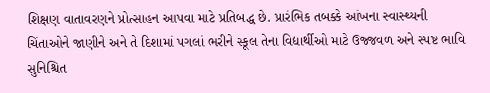શિક્ષણ વાતાવરણને પ્રોત્સાહન આપવા માટે પ્રતિબદ્ધ છે. પ્રારંભિક તબક્કે આંખના સ્વાસ્થ્યની ચિંતાઓને જાણીને અને તે દિશામાં પગલાં ભરીને સ્કૂલ તેના વિદ્યાર્થીઓ માટે ઉજ્જવળ અને સ્પષ્ટ ભાવિ સુનિશ્ચિત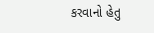કરવાનો હેતુ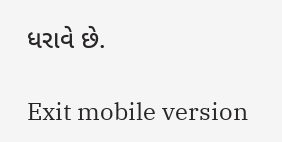ધરાવે છે.

Exit mobile version